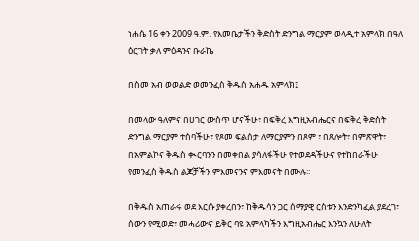ነሐሴ 16 ቀን 2009 ዓ.ም. የእመቤታችን ቅድስት ድንግል ማርያም ወላዲተ አምላክ በዓለ ዕርገት ቃለ ምዕዳንና ቡራኬ

በስመ አብ ወወልድ ወመንፈስ ቅዱስ አሐዱ አምላክ፤

በመላው ዓለምና በሀገር ውስጥ ሆናችሁ፣ በፍቅረ እግዚአብሔርና በፍቅረ ቅድስት ድንግል ማርያም ተስባችሁ፣ የጾመ ፍልሰታ ለማርያምን በጾም ፣ በጸሎት፣ በምጽዋት፣ በአምልኮና ቅዱስ ቊርባንን በመቀበል ያሳለፋችሁ የተወደዳችሁና የተከበራችሁ የመንፈስ ቅዱስ ልጆቻችን ምእመናንና ምእመናት በሙሉ፡፡

በቅዱስ አጠራሩ ወደ እርሱ ያቀረበን፣ ከቅዱሳን ጋር ሰማያዊ ርስቱን እንድንካፈል ያደረገ፣ ሰውን የሚወድ፣ መሓሪውና ይቅር ባዩ አምላካችን እግዚአብሔር እንኳን ለሁለት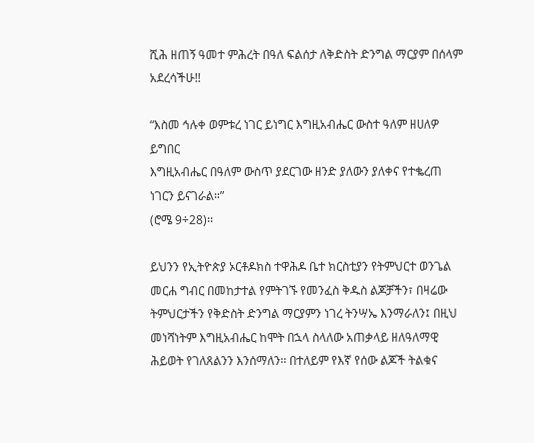ሺሕ ዘጠኝ ዓመተ ምሕረት በዓለ ፍልሰታ ለቅድስት ድንግል ማርያም በሰላም አደረሳችሁ!!

“እስመ ኅሉቀ ወምቱረ ነገር ይነግር እግዚአብሔር ውስተ ዓለም ዘሀለዎ ይግበር
እግዚአብሔር በዓለም ውስጥ ያደርገው ዘንድ ያለውን ያለቀና የተቈረጠ ነገርን ይናገራል።”
(ሮሜ 9÷28)፡፡

ይህንን የኢትዮጵያ ኦርቶዶክስ ተዋሕዶ ቤተ ክርስቲያን የትምህርተ ወንጌል መርሐ ግብር በመከታተል የምትገኙ የመንፈስ ቅዱስ ልጆቻችን፣ በዛሬው ትምህርታችን የቅድስት ድንግል ማርያምን ነገረ ትንሣኤ እንማራለን፤ በዚህ መነሻነትም እግዚአብሔር ከሞት በኋላ ስላለው አጠቃላይ ዘለዓለማዊ ሕይወት የገለጸልንን እንሰማለን፡፡ በተለይም የእኛ የሰው ልጆች ትልቁና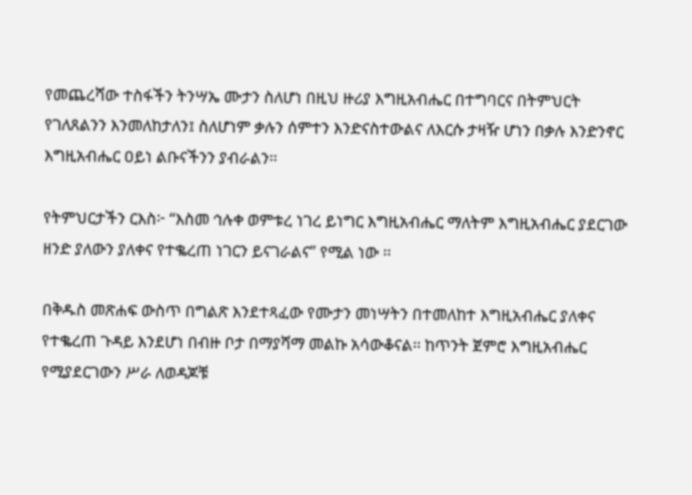የመጨረሻው ተስፋችን ትንሣኤ ሙታን ስለሆነ በዚህ ዙሪያ እግዚአብሔር በተግባርና በትምህርት የገለጸልንን እንመለከታለን፤ ስለሆነም ቃሉን ሰምተን እንድናስተውልና ለእርሱ ታዛዥ ሆነን በቃሉ እንድንኖር እግዚአብሔር ዐይነ ልቡናችንን ያብራልን፡፡

የትምህርታችን ርእስ፦ “እስመ ኅሉቀ ወምቱረ ነገረ ይነግር እግዚአብሔር ማለትም እግዚአብሔር ያደርገው ዘንድ ያለውን ያለቀና የተቈረጠ ነገርን ይናገራልና” የሚል ነው ፡፡

በቅዱስ መጽሐፍ ውስጥ በግልጽ እንደተጻፈው የሙታን መነሣትን በተመለከተ እግዚአብሔር ያለቀና የተቈረጠ ጉዳይ እንደሆነ በብዙ ቦታ በማያሻማ መልኩ አሳውቆናል፡፡ ከጥንት ጀምሮ እግዚአብሔር የሚያደርገውን ሥራ ለወዳጆቹ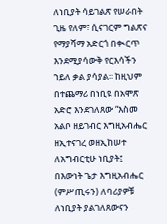ለነቢያት ሳይገልጽ የሠራበት ጊዜ የለም፣ ሲናገርም ግልጽና የማያሻማ አድርጎ በቊርጥ እንደሚያሳውቅ የርእሳችን ኀይለ ቃል ያሳያል፡፡ ከዚህም በተጨማሪ በነቢዩ በአሞጽ አድሮ እንደገለጸው “እስመ አልቦ ዘይገብር እግዚአብሔር ዘኢተናገረ ወዘኢከሠተ ለአግብርቲሁ ነቢያት፤ በእውነት ጌታ እግዚአብሔር (ምሥጢሩን) ለባሪያዎቹ ለነቢያት ያልገለጸውናን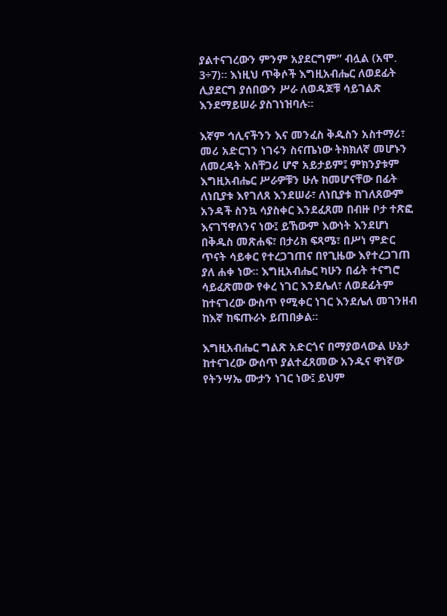ያልተናገረውን ምንም አያደርግም” ብሏል (አሞ. 3÷7)። እነዚህ ጥቅሶች እግዚአብሔር ለወደፊት ሊያደርግ ያሰበውን ሥራ ለወዳጆቹ ሳይገልጽ እንደማይሠራ ያስገነዝባሉ።

እኛም ኅሊናችንን እና መንፈስ ቅዱስን አስተማሪ፣ መሪ አድርገን ነገሩን ስናጤነው ትክክለኛ መሆኑን ለመረዳት አስቸጋሪ ሆኖ አይታይም፤ ምክንያቱም እግዚአብሔር ሥራዎቹን ሁሉ ከመሆናቸው በፊት ለነቢያቱ እየገለጸ እንደሠራ፣ ለነቢያቱ ከገለጸውም አንዳች ስንኳ ሳያስቀር እንደፈጸመ በብዙ ቦታ ተጽፎ እናገኘዋለንና ነው፤ ይኸውም እውነት እንደሆነ በቅዱስ መጽሐፍ፣ በታሪክ ፍጻሜ፣ በሥነ ምድር ጥናት ሳይቀር የተረጋገጠና በየጊዜው እየተረጋገጠ ያለ ሐቀ ነው፡፡ እግዚአብሔር ካሁን በፊት ተናግሮ ሳይፈጽመው የቀረ ነገር እንደሌለ፣ ለወደፊትም ከተናገረው ውስጥ የሚቀር ነገር እንደሌለ መገንዘብ ከእኛ ከፍጡራኑ ይጠበቃል፡፡

እግዚአብሔር ግልጽ አድርጎና በማያወላውል ሁኔታ ከተናገረው ውሰጥ ያልተፈጸመው አንዱና ዋነኛው የትንሣኤ ሙታን ነገር ነው፤ ይህም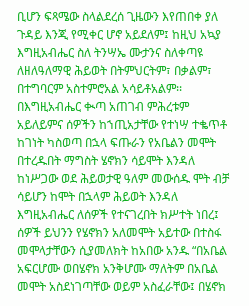ቢሆን ፍጻሜው ስላልደረሰ ጊዜውን እየጠበቀ ያለ ጉዳይ እንጂ የሚቀር ሆኖ አይደለም፤ ከዚህ አኳያ እግዚአብሔር ስለ ትንሣኤ ሙታንና ስለቀጣዩ ለዘለዓለማዊ ሕይወት በትምህርትም፣ በቃልም፣ በተግባርም አስተምሮአል አሳይቶአልም፡፡ በእግዚአብሔር ቊጣ አጠገብ ምሕረቱም አይለይምና ሰዎችን ከኀጢአታቸው የተነሣ ተቈጥቶ ከገነት ካስወጣ በኋላ ፍጡራን የአቤልን መሞት በተረዱበት ማግስት ሄኖክን ሳይሞት እንዳለ ከነሥጋው ወደ ሕይወታዊ ዓለም መውሰዱ ሞት ብቻ ሳይሆን ከሞት በኋላም ሕይወት እንዳለ እግዚአብሔር ለሰዎች የተናገረበት ክሥተት ነበረ፤ ሰዎች ይህንን የሄኖክን አለመሞት አይተው በተስፋ መሞላታቸውን ሲያመለክት ከአበው አንዱ “በአቤል አፍርሆሙ ወበሄኖክ አንቅሆሙ ማለትም በአቤል መሞት አስደነገጣቸው ወይም አስፈራቸው፤ በሄኖክ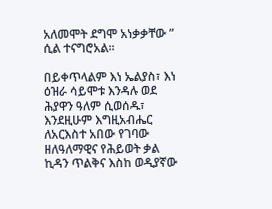አለመሞት ደግሞ አነቃቃቸው ” ሲል ተናግሮአል፡፡

በይቀጥላልም እነ ኤልያስ፣ እነ ዕዝራ ሳይሞቱ እንዳሉ ወደ ሕያዋን ዓለም ሲወሰዱ፣ እንደዚሁም እግዚአብሔር ለአርእስተ አበው የገባው ዘለዓለማዊና የሕይወት ቃል ኪዳን ጥልቅና እስከ ወዲያኛው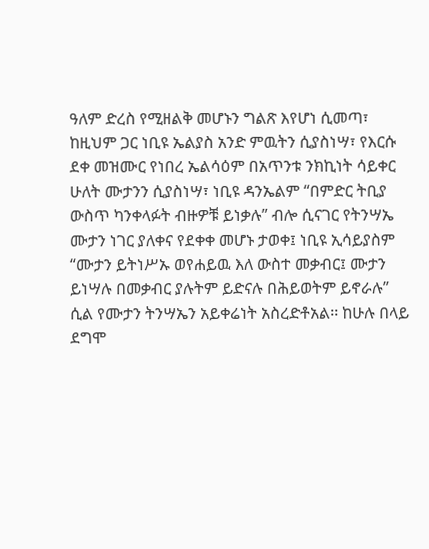ዓለም ድረስ የሚዘልቅ መሆኑን ግልጽ እየሆነ ሲመጣ፣ ከዚህም ጋር ነቢዩ ኤልያስ አንድ ምዉትን ሲያስነሣ፣ የእርሱ ደቀ መዝሙር የነበረ ኤልሳዕም በአጥንቱ ንክኪነት ሳይቀር ሁለት ሙታንን ሲያስነሣ፣ ነቢዩ ዳንኤልም “በምድር ትቢያ ውስጥ ካንቀላፉት ብዙዎቹ ይነቃሉ” ብሎ ሲናገር የትንሣኤ ሙታን ነገር ያለቀና የደቀቀ መሆኑ ታወቀ፤ ነቢዩ ኢሳይያስም “ሙታን ይትነሥኡ ወየሐይዉ እለ ውስተ መቃብር፤ ሙታን ይነሣሉ በመቃብር ያሉትም ይድናሉ በሕይወትም ይኖራሉ” ሲል የሙታን ትንሣኤን አይቀሬነት አስረድቶአል፡፡ ከሁሉ በላይ ደግሞ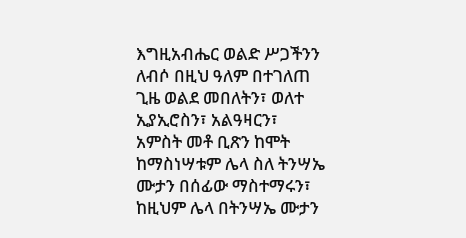እግዚአብሔር ወልድ ሥጋችንን ለብሶ በዚህ ዓለም በተገለጠ ጊዜ ወልደ መበለትን፣ ወለተ ኢያኢሮስን፣ አልዓዛርን፣ አምስት መቶ ቢጽን ከሞት ከማስነሣቱም ሌላ ስለ ትንሣኤ ሙታን በሰፊው ማስተማሩን፣ ከዚህም ሌላ በትንሣኤ ሙታን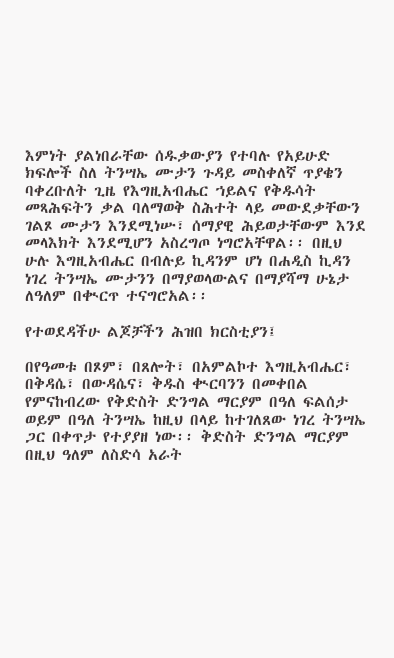እምነት ያልነበራቸው ሰዱቃውያን የተባሉ የአይሁድ ክፍሎች ስለ ትንሣኤ ሙታን ጉዳይ መስቀለኛ ጥያቄን ባቀረቡለት ጊዜ የእግዚአብሔር ኀይልና የቅዱሳት መጻሕፍትን ቃል ባለማወቅ ስሕተት ላይ መውደቃቸውን ገልጾ ሙታን እንደሚነሡ፣ ሰማያዊ ሕይወታቸውም እንደ መላእክት እንደሚሆን አስረግጦ ነግሮአቸዋል፡፡ በዚህ ሁሉ እግዚአብሔር በብሉይ ኪዳንም ሆነ በሐዲስ ኪዳን ነገረ ትንሣኤ ሙታንን በማያወላውልና በማያሻማ ሁኔታ ለዓለም በቊርጥ ተናግሮአል፡፡

የተወደዳችሁ ልጆቻችን ሕዝበ ክርስቲያን፤

በየዓመቱ በጾም፣ በጸሎት፣ በአምልኮተ እግዚአብሔር፣ በቅዳሴ፣ በውዳሴና፣ ቅዱስ ቊርባንን በመቀበል የምናከብረው የቅድስት ድንግል ማርያም በዓለ ፍልሰታ ወይም በዓለ ትንሣኤ ከዚህ በላይ ከተገለጸው ነገረ ትንሣኤ ጋር በቀጥታ የተያያዘ ነው፡፡ ቅድስት ድንግል ማርያም በዚህ ዓለም ለስድሳ አራት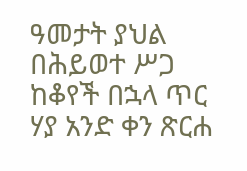ዓመታት ያህል በሕይወተ ሥጋ ከቆየች በኋላ ጥር ሃያ አንድ ቀን ጽርሐ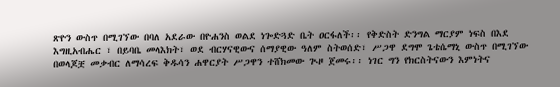ጽዮን ውስጥ በሚገኘው በባለ አደራው በዮሐንስ ወልደ ነጐድጓድ ቤት ዐርፋለች፡፡ የቅድስት ድንግል ማርያም ነፍስ በእደ እግዚአብሔር ፣ በይባቤ መላእክት፣ ወደ ብርሃናዊውና ሰማያዊው ዓለም ስትወሰድ፣ ሥጋዋ ደግሞ ጌቴሴማኒ ውስጥ በሚገኘው በወላጆቿ መቃብር ለማሳረፍ ቅዱሳን ሐዋርያት ሥጋዋን ተሸክመው ጒዞ ጀመሩ፡፡ ነገር ግን የክርስትናውን እምነትና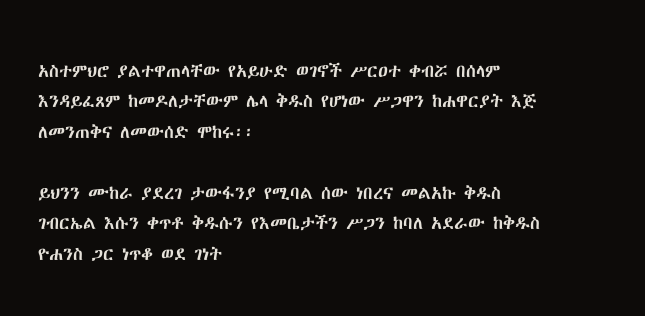አስተምህሮ ያልተዋጠላቸው የአይሁድ ወገኖች ሥርዐተ ቀብሯ በሰላም እንዳይፈጸም ከመዶለታቸውም ሌላ ቅዱስ የሆነው ሥጋዋን ከሐዋርያት እጅ ለመንጠቅና ለመውሰድ ሞከሩ፡፡

ይህንን ሙከራ ያደረገ ታውፋንያ የሚባል ሰው ነበረና መልአኩ ቅዱስ ገብርኤል እሱን ቀጥቶ ቅዱሱን የእመቤታችን ሥጋን ከባለ አደራው ከቅዱስ ዮሐንስ ጋር ነጥቆ ወደ ገነት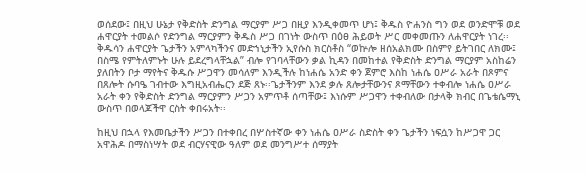ወሰደው፤ በዚህ ሁኔታ የቅድስት ድንግል ማርያም ሥጋ በዚያ እንዲቀመጥ ሆነ፤ ቅዱስ ዮሐንስ ግን ወደ ወንድሞቹ ወደ ሐዋርያት ተመልሶ የድንግል ማርያምን ቅዱስ ሥጋ በገነት ውስጥ በዕፀ ሕይወት ሥር መቀመጡን ለሐዋርያት ነገረ፡፡ ቅዱሳን ሐዋርያት ጌታችን አምላካችንና መድኀኒታችን ኢየሱስ ክርስቶስ “ወኵሎ ዘሰአልክሙ በስምየ ይትገበር ለክሙ፤ በስሜ የምትለምኑት ሁሉ ይደረግላቸኋል” ብሎ የገባላቸውን ቃል ኪዳን በመከተል የቅድስት ድንግል ማርያም አስከሬን ያለበትን ቦታ ማየትና ቅዱሱ ሥጋዋን መሳለም እንዲችሉ ከነሐሴ አንድ ቀን ጀምሮ እስከ ነሐሴ ዐሥራ አራት በጾምና በጸሎት ሱባዔ ገብተው እግዚአብሔርን ደጅ ጸኑ፡፡ጌታችንም እንደ ቃሉ ጸሎታቸውንና ጾማቸውን ተቀብሎ ነሐሴ ዐሥራ አራት ቀን የቅድስት ድንግል ማርያምን ሥጋን አምጥቶ ሰጣቸው፤ እነሱም ሥጋዋን ተቀብለው በታላቅ ክብር በጌቴሴማኒ ውስጥ በወላጆችዋ ርስት ቀበሩአት፡፡

ከዚህ በኋላ የእመቤታችን ሥጋን በተቀበረ በሦስተኛው ቀን ነሐሴ ዐሥራ ስድስት ቀን ጌታችን ነፍሷን ከሥጋዋ ጋር አዋሕዶ በማስነሣት ወደ ብርሃናዊው ዓለም ወደ መንግሥተ ሰማያት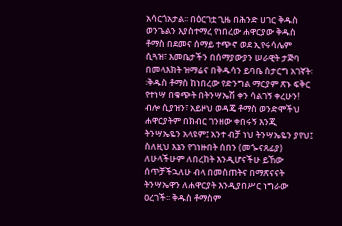አሳርጎአታል፡፡ በዕርገቷ ጊዜ በሕንድ ሀገር ቅዱስ ወንጌልን እያስተማረ የነበረው ሐዋርያው ቅዱስ ቶማስ በደመና ሰማይ ተጭኖ ወደ ኢየሩሳሌም ሲጓዝ፣ እመቤታችን በሰማያውያን ሠራዊት ታጅባ በመላእክት ዝማሬና በቅዱሳን ይባቤ ስታርግ አገኛት፡፡ቅዱስ ቶማስ ከነበረው የድንግል ማርያም ጽኑ ፍቅር የተነሣ በቁጭት በትንሣኤሽ ቀን ሳልገኝ ቀረሁን! ብሎ ሲያዝን፣ አይዞህ ወዳጄ ቶማስ ወንድሞችህ ሐዋርያትም በክብር ገንዘው ቀበሩኝ እንጂ ትንሣኤዬን አላዩም፤ አንተ ብቻ ነህ ትንሣኤዬን ያየህ፤ ስለዚህ እኔን የገነዙበት ሰበን (መጐናጸፊያ) ለሁላችሁም ለበረከት እንዲሆናችሁ ይኸው ሰጥቻችኋለሁ ብላ በመስጠትና በማጽናናት ትንሣኤዋን ለሐዋርያት እንዲያበሥር ነግራው ዐረገች፡፡ ቅዱስ ቶማስም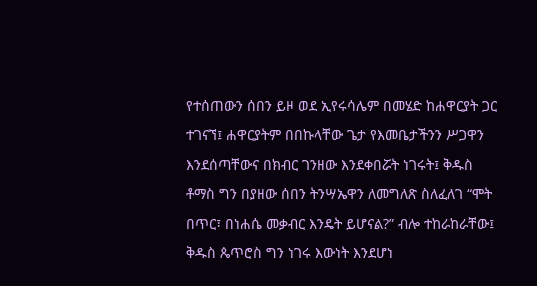የተሰጠውን ሰበን ይዞ ወደ ኢየሩሳሌም በመሄድ ከሐዋርያት ጋር ተገናኘ፤ ሐዋርያትም በበኩላቸው ጌታ የእመቤታችንን ሥጋዋን እንደሰጣቸውና በክብር ገንዘው እንደቀበሯት ነገሩት፤ ቅዱስ ቶማስ ግን በያዘው ሰበን ትንሣኤዋን ለመግለጽ ስለፈለገ “ሞት በጥር፣ በነሐሴ መቃብር እንዴት ይሆናል?” ብሎ ተከራከራቸው፤ ቅዱስ ጴጥሮስ ግን ነገሩ እውነት እንደሆነ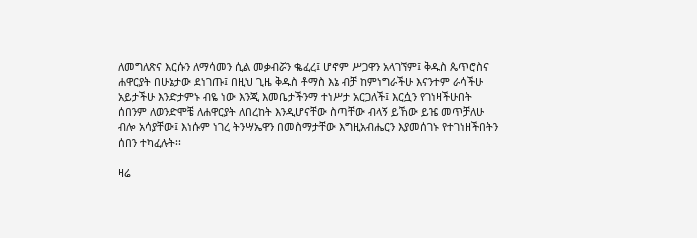ለመግለጽና እርሱን ለማሳመን ሲል መቃብሯን ቈፈረ፤ ሆኖም ሥጋዋን አላገኘም፤ ቅዱስ ጴጥሮስና ሐዋርያት በሁኔታው ደነገጡ፤ በዚህ ጊዜ ቅዱስ ቶማስ እኔ ብቻ ከምነግራችሁ እናንተም ራሳችሁ አይታችሁ እንድታምኑ ብዬ ነው እንጂ እመቤታችንማ ተነሥታ አርጋለች፤ እርሷን የገነዛችሁበት ሰበንም ለወንድሞቼ ለሐዋርያት ለበረከት እንዲሆናቸው ስጣቸው ብላኝ ይኸው ይዤ መጥቻለሁ ብሎ አሳያቸው፤ እነሱም ነገረ ትንሣኤዋን በመስማታቸው እግዚአብሔርን እያመሰገኑ የተገነዘችበትን ሰበን ተካፈሉት፡፡

ዛሬ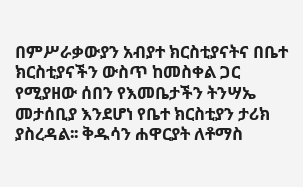በምሥራቃውያን አብያተ ክርስቲያናትና በቤተ ክርስቲያናችን ውስጥ ከመስቀል ጋር የሚያዘው ሰበን የእመቤታችን ትንሣኤ መታሰቢያ እንደሆነ የቤተ ክርስቲያን ታሪክ ያስረዳል፡፡ ቅዱሳን ሐዋርያት ለቶማስ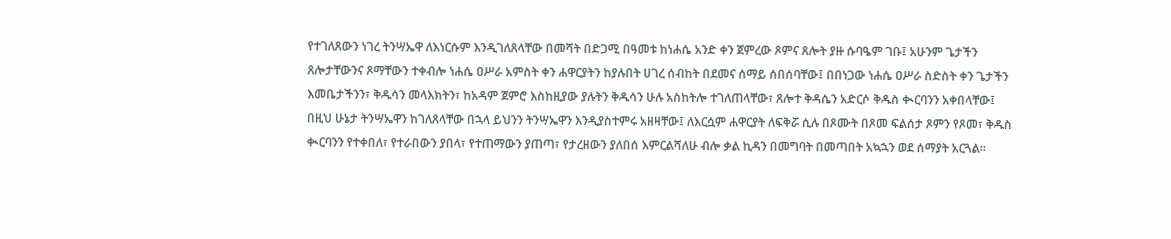የተገለጸውን ነገረ ትንሣኤዋ ለእነርሱም እንዲገለጸላቸው በመሻት በድጋሚ በዓመቱ ከነሐሴ አንድ ቀን ጀምረው ጾምና ጸሎት ያዙ ሱባዔም ገቡ፤ አሁንም ጌታችን ጸሎታቸውንና ጾማቸውን ተቀብሎ ነሐሴ ዐሥራ አምስት ቀን ሐዋርያትን ከያሉበት ሀገረ ሰብከት በደመና ሰማይ ሰበሰባቸው፤ በበነጋው ነሐሴ ዐሥራ ስድስት ቀን ጌታችን እመቤታችንን፣ ቅዱሳን መላእክትን፣ ከአዳም ጀምሮ እስከዚያው ያሉትን ቅዱሳን ሁሉ አስከትሎ ተገለጠላቸው፣ ጸሎተ ቅዳሴን አድርሶ ቅዱስ ቊርባንን አቀበላቸው፤ በዚህ ሁኔታ ትንሣኤዋን ከገለጸላቸው በኋላ ይህንን ትንሣኤዋን እንዲያስተምሩ አዘዛቸው፤ ለእርሷም ሐዋርያት ለፍቅሯ ሲሉ በጾሙት በጾመ ፍልሰታ ጾምን የጾመ፣ ቅዱስ ቊርባንን የተቀበለ፣ የተራበውን ያበላ፣ የተጠማውን ያጠጣ፣ የታረዘውን ያለበሰ እምርልሻለሁ ብሎ ቃል ኪዳን በመግባት በመጣበት አኳኋን ወደ ሰማያት አርጓል፡፡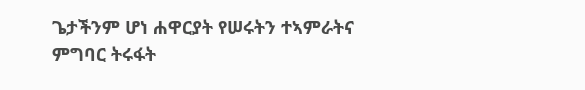ጌታችንም ሆነ ሐዋርያት የሠሩትን ተኣምራትና ምግባር ትሩፋት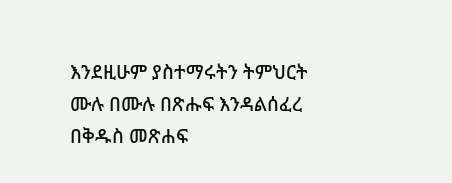እንደዚሁም ያስተማሩትን ትምህርት ሙሉ በሙሉ በጽሑፍ እንዳልሰፈረ በቅዱስ መጽሐፍ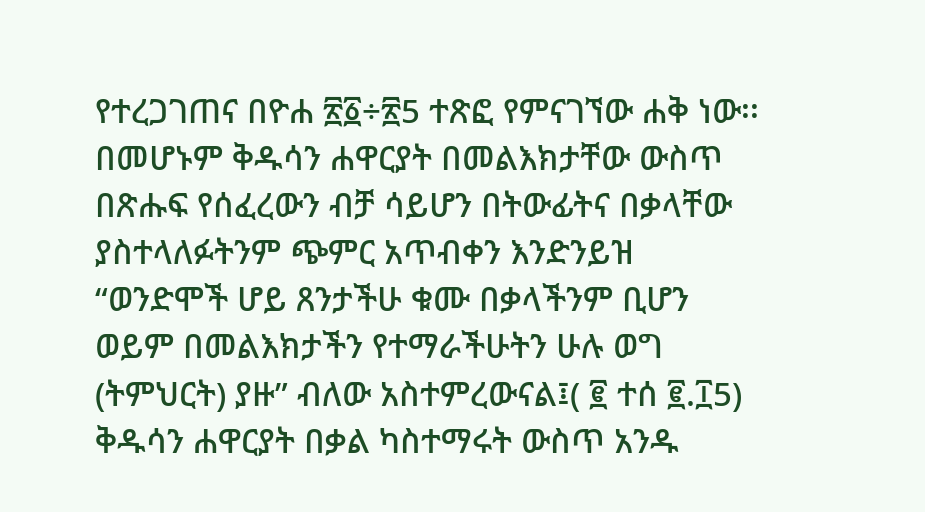የተረጋገጠና በዮሐ ፳፩÷፳5 ተጽፎ የምናገኘው ሐቅ ነው፡፡ በመሆኑም ቅዱሳን ሐዋርያት በመልእክታቸው ውስጥ በጽሑፍ የሰፈረውን ብቻ ሳይሆን በትውፊትና በቃላቸው ያስተላለፉትንም ጭምር አጥብቀን እንድንይዝ “ወንድሞች ሆይ ጸንታችሁ ቁሙ በቃላችንም ቢሆን ወይም በመልእክታችን የተማራችሁትን ሁሉ ወግ (ትምህርት) ያዙ” ብለው አስተምረውናል፤( ፪ ተሰ ፪.፲5) ቅዱሳን ሐዋርያት በቃል ካስተማሩት ውስጥ አንዱ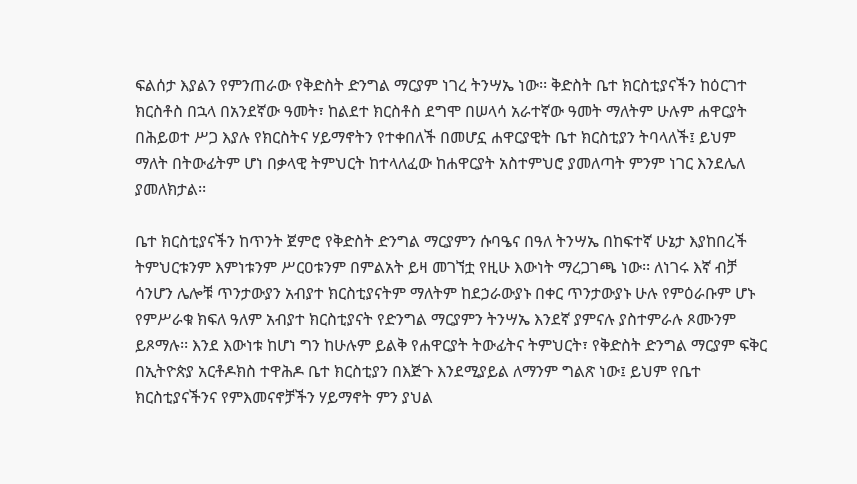ፍልሰታ እያልን የምንጠራው የቅድስት ድንግል ማርያም ነገረ ትንሣኤ ነው፡፡ ቅድስት ቤተ ክርስቲያናችን ከዕርገተ ክርስቶስ በኋላ በአንደኛው ዓመት፣ ከልደተ ክርስቶስ ደግሞ በሠላሳ አራተኛው ዓመት ማለትም ሁሉም ሐዋርያት በሕይወተ ሥጋ እያሉ የክርስትና ሃይማኖትን የተቀበለች በመሆኗ ሐዋርያዊት ቤተ ክርስቲያን ትባላለች፤ ይህም ማለት በትውፊትም ሆነ በቃላዊ ትምህርት ከተላለፈው ከሐዋርያት አስተምህሮ ያመለጣት ምንም ነገር እንደሌለ ያመለክታል፡፡

ቤተ ክርስቲያናችን ከጥንት ጀምሮ የቅድስት ድንግል ማርያምን ሱባዔና በዓለ ትንሣኤ በከፍተኛ ሁኔታ እያከበረች ትምህርቱንም እምነቱንም ሥርዐቱንም በምልአት ይዛ መገኘቷ የዚሁ እውነት ማረጋገጫ ነው፡፡ ለነገሩ እኛ ብቻ ሳንሆን ሌሎቹ ጥንታውያን አብያተ ክርስቲያናትም ማለትም ከደኃራውያኑ በቀር ጥንታውያኑ ሁሉ የምዕራቡም ሆኑ የምሥራቁ ክፍለ ዓለም አብያተ ክርስቲያናት የድንግል ማርያምን ትንሣኤ እንደኛ ያምናሉ ያስተምራሉ ጾሙንም ይጾማሉ፡፡ እንደ እውነቱ ከሆነ ግን ከሁሉም ይልቅ የሐዋርያት ትውፊትና ትምህርት፣ የቅድስት ድንግል ማርያም ፍቅር በኢትዮጵያ አርቶዶክስ ተዋሕዶ ቤተ ክርስቲያን በእጅጉ እንደሚያይል ለማንም ግልጽ ነው፤ ይህም የቤተ ክርስቲያናችንና የምእመናኖቻችን ሃይማኖት ምን ያህል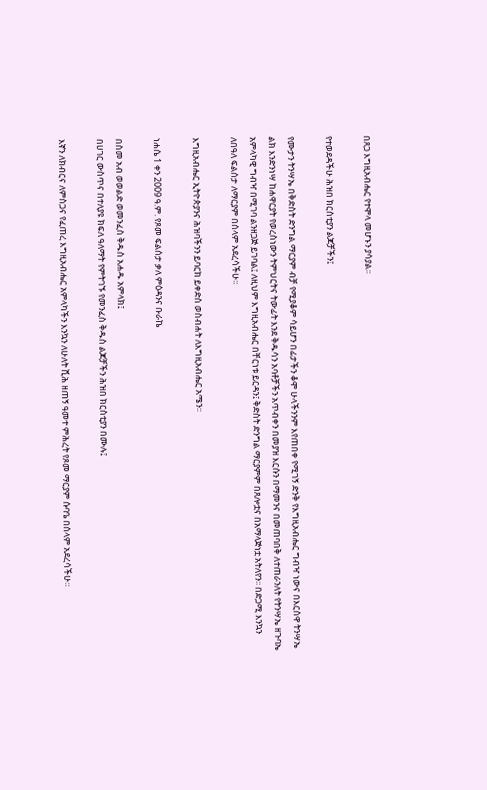በጸጋ እግዚአብሔር የተሞላ መሆኑን ያሳያል፡፡

የተወደዳችሁ ሕዝበ ክርስቲያን ልጆቻችን፤

የሙታን ትንሣኤ በቅድስት ድንግል ማርያም ብቻ የሚያቆም ሳይሆን በፊታችን ቆሞ ሁላችንንም እየጠበቀ የሚገኝ ድንቅ የእግዚአብሔር ግብዣ ነውና በእርስዋ ትንሣኤ ልክ እንድንነሣ ከሐዋርያት የወረስነውን ትምህርትና ትውፊት እንደ ቅዱሳን አባቶቻችን አጥብቀን በመያዝ እርሱን በማመንና በመጠባበቅ ለተጠራንለት የትንሣኤ ዘጉባኤ አምላካዊ ግብዣ በሚገባ ልንዘጋጅ ይገባል፤ ለዚህም እግዚአብሔር በቸርነቱ ይርዳን፤ ቅድስት ድንግል ማርያምም በጸሎቷና በአማላጅነቷ አትለየን፡፡ በድጋሚ እንኳን ለበዓለ ፍልሰታ ለማርያም በሰላም አደረሳችሁ፡፡

እግዚአብሔር ኢትዮጵያንና ሕዝባችንን ይባርክ ይቀድስ ወስብሐት ለእግዚአብሔር አሜን፡፡

ነሐሴ 1 ቀን 2009 ዓ.ም. የጾመ ፍልሰታ ቃለ ምዕዳንና ቡራኬ

በስመ አብ ወወልድ ወመንፈስ ቅዱስ አሐዱ አምላክ፤
በሀገር ውስጥና በተለያዩ ክፍለ ዓለማት የምትገኙ የመንፈስ ቅዱስ ልጆቻችን ሕዝበ ክርስቲያን በሙሉ፤

እኛን ለክብርና ለምስጋና የፈጠረ እግዚአብሔር አምላካችን እንኳን ለሁለት ሺሕ ዘጠኝ ዓመተ ምሕረት የጾመ ማርያም ሱባዔ በሰላም አደረሳችሁ።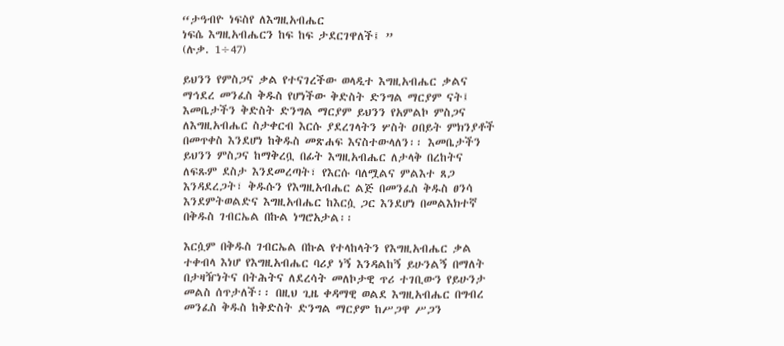“ታዓብዮ ነፍስየ ለእግዚአብሔር
ነፍሴ እግዚአብሔርን ከፍ ከፍ ታደርገዋለች፤ ”
(ሉቃ. 1÷47)

ይህንን የምስጋና ቃል የተናገረችው ወላዲተ እግዚአብሔር ቃልና ማኅደረ መንፈስ ቅዱስ የሆነችው ቅድስት ድንግል ማርያም ናት፤ እመቤታችን ቅድስት ድንግል ማርያም ይህንን የአምልኮ ምስጋና ለእግዚአብሔር ስታቀርብ እርሱ ያደረገላትን ሦስት ዐበይት ምክንያቶች በመጥቀስ እንደሆነ ከቅዱስ መጽሐፍ እናስተውላለን፡፡ እመቤታችን ይህንን ምስጋና ከማቅረቧ በፊት እግዚአብሔር ለታላቅ በረከትና ለፍጹም ደስታ እንደመረጣት፣ የእርሱ ባለሟልና ምልእተ ጸጋ እንዳደረጋት፣ ቅዱሱን የእግዚአብሔር ልጅ በመንፈስ ቅዱስ ፀንሳ እንደምትወልድና እግዚአብሔር ከእርሷ ጋር እንደሆነ በመልእክተኛ በቅዱስ ገብርኤል በኩል ነግሮአታል፡፡

እርሷም በቅዱስ ገብርኤል በኩል የተላከላትን የእግዚአብሔር ቃል ተቀብላ እነሆ የእግዚአብሔር ባሪያ ነኝ እንዳልከኝ ይሁንልኝ በማለት በታዛዥነትና በትሕትና ለደረሳት መለኮታዊ ጥሪ ተገቢውን የይሁንታ መልስ ሰጥታለች፡፡ በዚህ ጊዜ ቀዳማዊ ወልደ እግዚአብሔር በግብረ መንፈስ ቅዱስ ከቅድስት ድንግል ማርያም ከሥጋዋ ሥጋን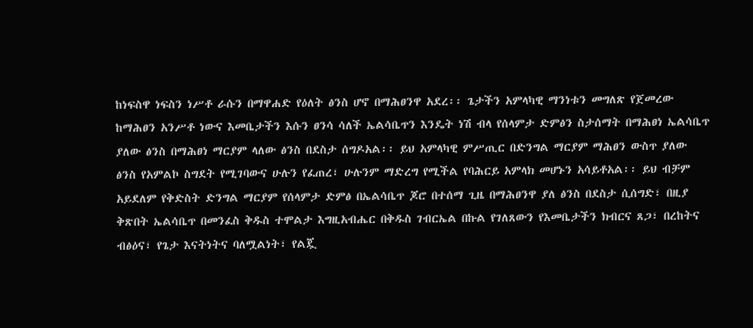ከነፍስዋ ነፍስን ነሥቶ ራሱን በማዋሐድ የዕለት ፅንስ ሆኖ በማሕፀንዋ አደረ፡፡ ጌታችን አምላካዊ ማንነቱን መግለጽ የጀመረው ከማሕፀን አንሥቶ ነውና እመቤታችን እሱን ፀንሳ ሳለች ኤልሳቤጥን እንዴት ነሽ ብላ የሰላምታ ድምፅን ስታሰማት በማሕፀነ ኤልሳቤጥ ያለው ፅንስ በማሕፀነ ማርያም ላለው ፅንስ በደስታ ሰግዶአል፡፡ ይህ አምላካዊ ምሥጢር በድንግል ማርያም ማሕፀን ውስጥ ያለው ፅንስ የአምልኮ ስግደት የሚገባውና ሁሉን የፈጠረ፣ ሁሉንም ማድረግ የሚችል የባሕርይ አምላክ መሆኑን አሳይቶአል፡፡ ይህ ብቻም አይደለም የቅድስት ድንግል ማርያም የሰላምታ ድምፅ በኤልሳቤጥ ጆሮ በተሰማ ጊዜ በማሕፀንዋ ያለ ፅንስ በደስታ ሲሰግድ፣ በዚያ ቅጽበት ኤልሳቤጥ በመንፈስ ቅዱስ ተሞልታ እግዚአብሔር በቅዱስ ገብርኤል በኩል የገለጸውን የእመቤታችን ክብርና ጸጋ፣ በረከትና ብፅዕና፣ የጌታ እናትነትና ባለሟልነት፣ የልጇ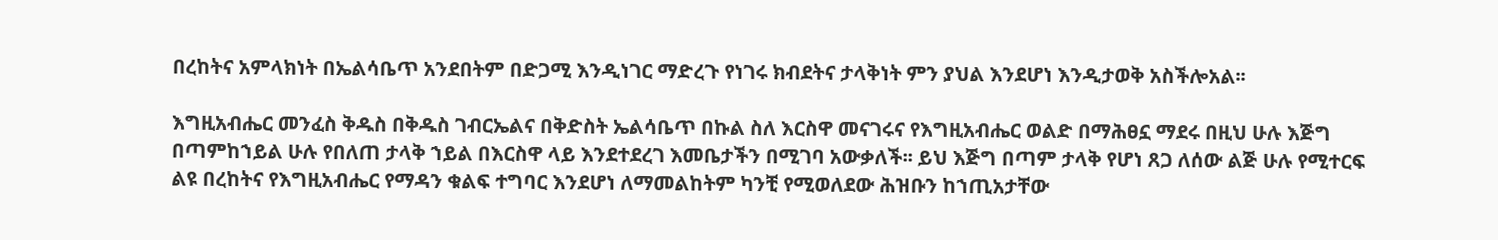በረከትና አምላክነት በኤልሳቤጥ አንደበትም በድጋሚ እንዲነገር ማድረጉ የነገሩ ክብደትና ታላቅነት ምን ያህል እንደሆነ እንዲታወቅ አስችሎአል፡፡

እግዚአብሔር መንፈስ ቅዱስ በቅዱስ ገብርኤልና በቅድስት ኤልሳቤጥ በኩል ስለ እርስዋ መናገሩና የእግዚአብሔር ወልድ በማሕፀኗ ማደሩ በዚህ ሁሉ እጅግ በጣምከኀይል ሁሉ የበለጠ ታላቅ ኀይል በእርስዋ ላይ እንደተደረገ እመቤታችን በሚገባ አውቃለች፡፡ ይህ እጅግ በጣም ታላቅ የሆነ ጸጋ ለሰው ልጅ ሁሉ የሚተርፍ ልዩ በረከትና የእግዚአብሔር የማዳን ቁልፍ ተግባር እንደሆነ ለማመልከትም ካንቺ የሚወለደው ሕዝቡን ከኀጢአታቸው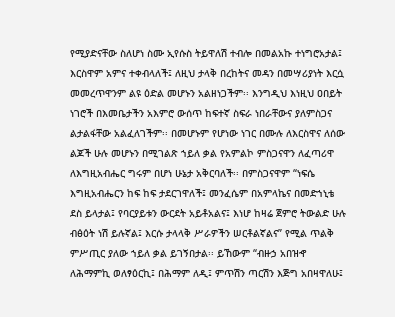የሚያድናቸው ስለሆነ ስሙ ኢየሱስ ትይዋለሽ ተብሎ በመልአኩ ተነግሮአታል፤ እርስዋም አምና ተቀብላለች፤ ለዚህ ታላቅ በረከትና መዳን በመሣሪያነት እርሷ መመረጥዋንም ልዩ ዕድል መሆኑን አልዘነጋችም፡፡ እንግዲህ እነዚህ ዐበይት ነገሮች በእመቤታችን አእምሮ ውሰጥ ከፍተኛ ስፍራ ነበራቸውና ያለምስጋና ልታልፋቸው አልፈለገችም፡፡ በመሆኑም የሆነው ነገር በሙሉ ለእርስዋና ለሰው ልጆች ሁሉ መሆኑን በሚገልጽ ኀይለ ቃል የአምልኮ ምስጋናዋን ለፈጣሪዋ ለእግዚአብሔር ግሩም በሆነ ሁኔታ አቅርባለች፡፡ በምስጋናዋም “ነፍሴ እግዚአብሔርን ከፍ ከፍ ታደርገዋለች፤ መንፈሴም በአምላኬና በመድኀኒቴ ደስ ይላታል፤ የባርያይቱን ውርደት አይቶአልና፤ እነሆ ከዛሬ ጀምሮ ትውልድ ሁሉ ብፅዕት ነሽ ይሉኛል፤ እርሱ ታላላቅ ሥራዎችን ሠርቶልኛልና” የሚል ጥልቅ ምሥጢር ያለው ኀይለ ቃል ይገኝበታል፡፡ ይኸውም “ብዙኃ አበዝኆ ለሕማምኪ ወለፃዕርኪ፤ በሕማም ለዲ፤ ምጥሽን ጣርሽን እጅግ አበዛዋለሁ፤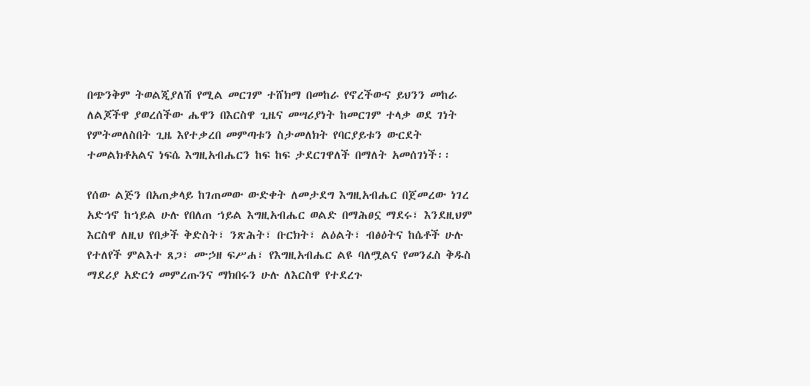በጭንቅም ትወልጂያለሽ የሚል መርገም ተሸክማ በመከራ የኖረችውና ይህንን መከራ ለልጆችዋ ያወረሰችው ሔዋን በእርስዋ ጊዜና መሣሪያነት ከመርገም ተላቃ ወደ ገነት የምትመለስበት ጊዜ እየተቃረበ መምጣቱን ስታመለክት የባርያይቱን ውርደት ተመልክቶአልና ነፍሴ እግዚአብሔርን ከፍ ከፍ ታደርገዋለች በማለት አመሰገነች፡፡

የሰው ልጅን በአጠቃላይ ከገጠመው ውድቀት ለመታደግ እግዚአብሔር በጀመረው ነገረ አድኅኖ ከኀይል ሁሉ የበለጠ ኀይል እግዚአብሔር ወልድ በማሕፀኗ ማደሩ፣ እንደዚህም እርስዋ ለዚህ የበቃች ቅድስት፣ ንጽሕት፣ ቡርክት፣ ልዕልት፣ ብፅዕትና ከሴቶች ሁሉ የተለየች ምልእተ ጸጋ፣ ሙኃዘ ፍሥሐ፣ የእግዚአብሔር ልዩ ባለሟልና የመንፈስ ቅዱስ ማደሪያ አድርጎ መምረጡንና ማክበሩን ሁሉ ለእርስዋ የተደረጉ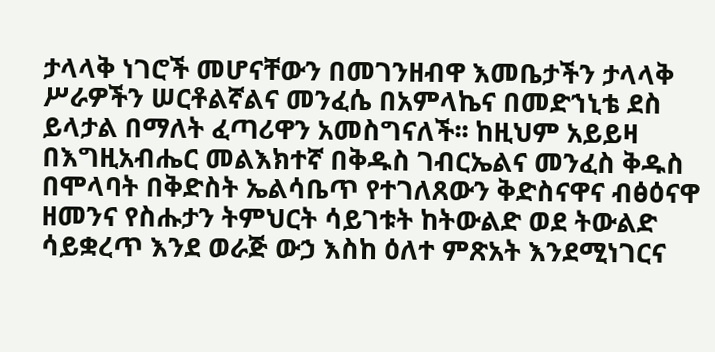ታላላቅ ነገሮች መሆናቸውን በመገንዘብዋ እመቤታችን ታላላቅ ሥራዎችን ሠርቶልኛልና መንፈሴ በአምላኬና በመድኀኒቴ ደስ ይላታል በማለት ፈጣሪዋን አመስግናለች፡፡ ከዚህም አይይዛ በእግዚአብሔር መልእክተኛ በቅዱስ ገብርኤልና መንፈስ ቅዱስ በሞላባት በቅድስት ኤልሳቤጥ የተገለጸውን ቅድስናዋና ብፅዕናዋ ዘመንና የስሑታን ትምህርት ሳይገቱት ከትውልድ ወደ ትውልድ ሳይቋረጥ እንደ ወራጅ ውኃ እስከ ዕለተ ምጽአት እንደሚነገርና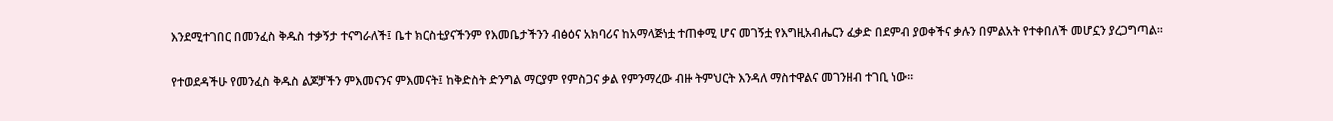እንደሚተገበር በመንፈስ ቅዱስ ተቃኝታ ተናግራለች፤ ቤተ ክርስቲያናችንም የእመቤታችንን ብፅዕና አክባሪና ከአማላጅነቷ ተጠቀሚ ሆና መገኝቷ የእግዚአብሔርን ፈቃድ በደምብ ያወቀችና ቃሉን በምልአት የተቀበለች መሆኗን ያረጋግጣል፡፡

የተወደዳችሁ የመንፈስ ቅዱስ ልጆቻችን ምእመናንና ምእመናት፤ ከቅድስት ድንግል ማርያም የምስጋና ቃል የምንማረው ብዙ ትምህርት እንዳለ ማስተዋልና መገንዘብ ተገቢ ነው፡፡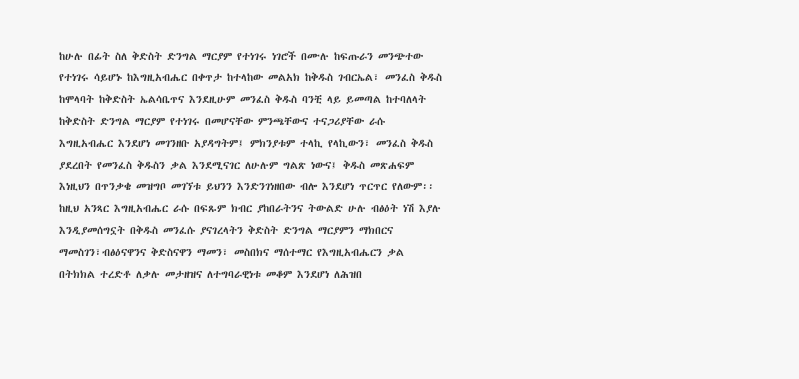ከሁሉ በፊት ስለ ቅድስት ድንግል ማርያም የተነገሩ ነገሮች በሙሉ ከፍጡራን መንጭተው የተነገሩ ሳይሆኑ ከእግዚአብሔር በቀጥታ ከተላከው መልአክ ከቅዱስ ገብርኤል፣ መንፈስ ቅዱስ ከሞላባት ከቅድስት ኤልሳቤጥና እንደዚሁም መንፈስ ቅዱስ ባንቺ ላይ ይመጣል ከተባለላት ከቅድስት ድንግል ማርያም የተነገሩ በመሆናቸው ምንጫቸውና ተናጋሪያቸው ራሱ እግዚአብሔር እንደሆነ መገንዘቡ አያዳግትም፤ ምክንያቱም ተላኪ የላኪውን፣ መንፈስ ቅዱስ ያደረበት የመንፈስ ቅዱስን ቃል እንደሚናገር ለሁሉም ግልጽ ነውና፤ ቅዱስ መጽሐፍም እነዚህን በጥንቃቄ መዝግቦ መገኘቱ ይህንን እንድንገነዘበው ብሎ እንደሆነ ጥርጥር የለውም፡፡ ከዚህ አንጻር እግዚአብሔር ራሱ በፍጹም ክብር ያከበራትንና ትውልድ ሁሉ ብፅዕት ነሽ እያሉ እንዲያመሰግኗት በቅዱስ መንፈሱ ያናገረላትን ቅድስት ድንግል ማርያምን ማክበርና ማመስገን፣ብፅዕናዋንና ቅድስናዋን ማመን፣ መስበክና ማሰተማር የእግዚአብሔርን ቃል በትክክል ተረድቶ ለቃሉ መታዘዝና ለተግባራዊነቱ መቆም እንደሆነ ለሕዝበ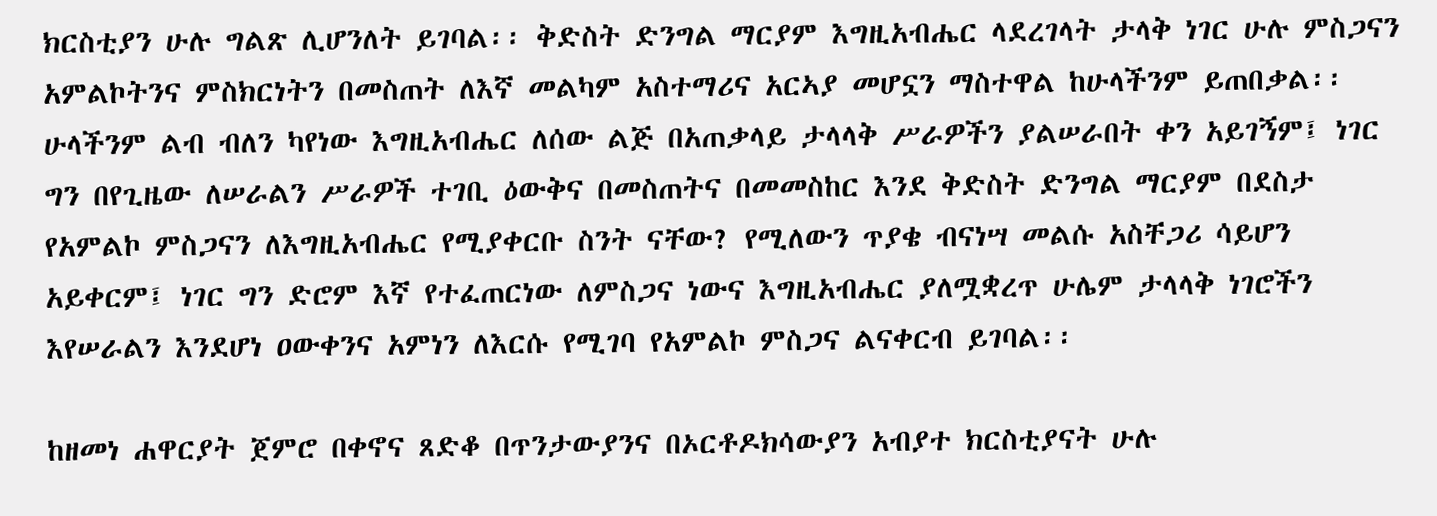ክርስቲያን ሁሉ ግልጽ ሊሆንለት ይገባል፡፡ ቅድስት ድንግል ማርያም እግዚአብሔር ላደረገላት ታላቅ ነገር ሁሉ ምስጋናን አምልኮትንና ምስክርነትን በመስጠት ለእኛ መልካም አስተማሪና አርኣያ መሆኗን ማስተዋል ከሁላችንም ይጠበቃል፡፡ ሁላችንም ልብ ብለን ካየነው እግዚአብሔር ለሰው ልጅ በአጠቃላይ ታላላቅ ሥራዎችን ያልሠራበት ቀን አይገኝም፤ ነገር ግን በየጊዜው ለሠራልን ሥራዎች ተገቢ ዕውቅና በመስጠትና በመመስከር እንደ ቅድስት ድንግል ማርያም በደስታ የአምልኮ ምስጋናን ለእግዚአብሔር የሚያቀርቡ ስንት ናቸው? የሚለውን ጥያቄ ብናነሣ መልሱ አስቸጋሪ ሳይሆን አይቀርም፤ ነገር ግን ድሮም እኛ የተፈጠርነው ለምስጋና ነውና እግዚአብሔር ያለሟቋረጥ ሁሌም ታላላቅ ነገሮችን እየሠራልን እንደሆነ ዐውቀንና አምነን ለእርሱ የሚገባ የአምልኮ ምስጋና ልናቀርብ ይገባል፡፡

ከዘመነ ሐዋርያት ጀምሮ በቀኖና ጸድቆ በጥንታውያንና በኦርቶዶክሳውያን አብያተ ክርስቲያናት ሁሉ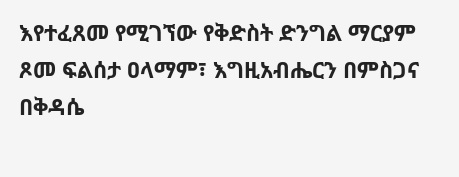እየተፈጸመ የሚገኘው የቅድስት ድንግል ማርያም ጾመ ፍልሰታ ዐላማም፣ እግዚአብሔርን በምስጋና በቅዳሴ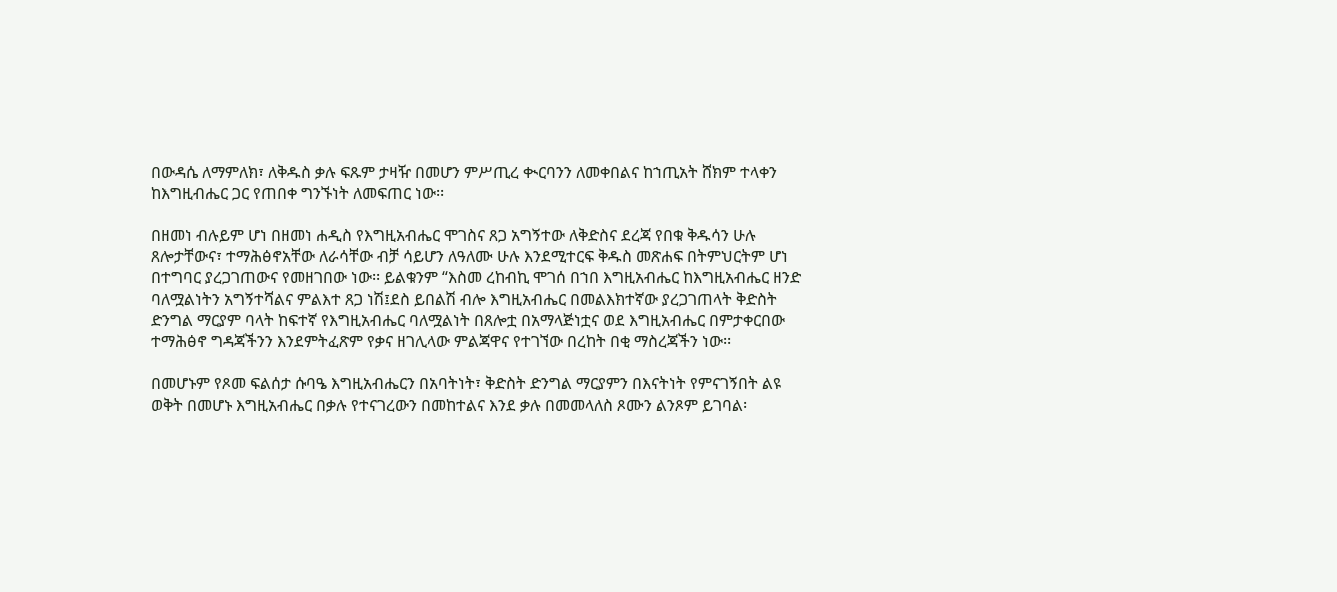በውዳሴ ለማምለክ፣ ለቅዱስ ቃሉ ፍጹም ታዛዥ በመሆን ምሥጢረ ቊርባንን ለመቀበልና ከኀጢአት ሸክም ተላቀን ከእግዚብሔር ጋር የጠበቀ ግንኙነት ለመፍጠር ነው፡፡

በዘመነ ብሉይም ሆነ በዘመነ ሐዲስ የእግዚአብሔር ሞገስና ጸጋ አግኝተው ለቅድስና ደረጃ የበቁ ቅዱሳን ሁሉ ጸሎታቸውና፣ ተማሕፅኖአቸው ለራሳቸው ብቻ ሳይሆን ለዓለሙ ሁሉ እንደሚተርፍ ቅዱስ መጽሐፍ በትምህርትም ሆነ በተግባር ያረጋገጠውና የመዘገበው ነው፡፡ ይልቁንም “እስመ ረከብኪ ሞገሰ በኀበ እግዚአብሔር ከእግዚአብሔር ዘንድ ባለሟልነትን አግኝተሻልና ምልእተ ጸጋ ነሽ፤ደስ ይበልሽ ብሎ እግዚአብሔር በመልእክተኛው ያረጋገጠላት ቅድስት ድንግል ማርያም ባላት ከፍተኛ የእግዚአብሔር ባለሟልነት በጸሎቷ በአማላጅነቷና ወደ እግዚአብሔር በምታቀርበው ተማሕፅኖ ግዳጃችንን እንደምትፈጽም የቃና ዘገሊላው ምልጃዋና የተገኘው በረከት በቂ ማስረጃችን ነው፡፡

በመሆኑም የጾመ ፍልሰታ ሱባዔ እግዚአብሔርን በአባትነት፣ ቅድስት ድንግል ማርያምን በእናትነት የምናገኝበት ልዩ ወቅት በመሆኑ እግዚአብሔር በቃሉ የተናገረውን በመከተልና እንደ ቃሉ በመመላለስ ጾሙን ልንጾም ይገባል፡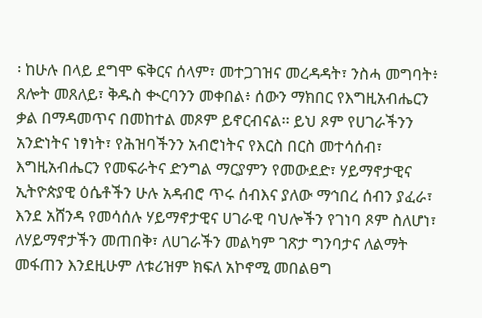፡ ከሁሉ በላይ ደግሞ ፍቅርና ሰላም፣ መተጋገዝና መረዳዳት፣ ንስሓ መግባት፥ ጸሎት መጸለይ፣ ቅዱስ ቊርባንን መቀበል፥ ሰውን ማክበር የእግዚአብሔርን ቃል በማዳመጥና በመከተል መጾም ይኖርብናል፡፡ ይህ ጾም የሀገራችንን አንድነትና ነፃነት፣ የሕዝባችንን አብሮነትና የእርስ በርስ መተሳሰብ፣ እግዚአብሔርን የመፍራትና ድንግል ማርያምን የመውደድ፣ ሃይማኖታዊና ኢትዮጵያዊ ዕሴቶችን ሁሉ አዳብሮ ጥሩ ሰብእና ያለው ማኅበረ ሰብን ያፈራ፣ እንደ አሸንዳ የመሳሰሉ ሃይማኖታዊና ሀገራዊ ባህሎችን የገነባ ጾም ስለሆነ፣ ለሃይማኖታችን መጠበቅ፣ ለሀገራችን መልካም ገጽታ ግንባታና ለልማት መፋጠን እንደዚሁም ለቱሪዝም ክፍለ አኮኖሚ መበልፀግ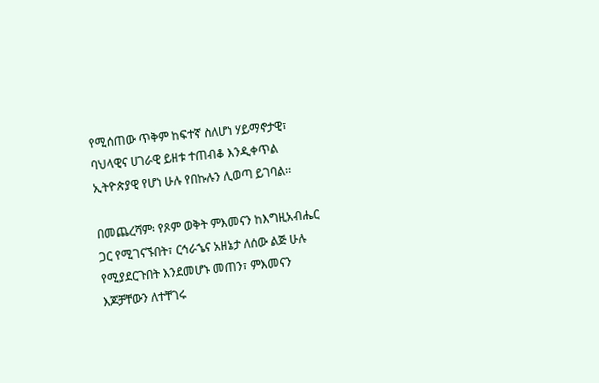የሚሰጠው ጥቅም ከፍተኛ ስለሆነ ሃይማኖታዊ፣ ባህላዊና ሀገራዊ ይዘቱ ተጠብቆ እንዲቀጥል ኢትዮጵያዊ የሆነ ሁሉ የበኩሉን ሊወጣ ይገባል፡፡

በመጨረሻም፡ የጾም ወቅት ምእመናን ከእግዚአብሔር ጋር የሚገናኙበት፣ ርኅራኄና አዘኔታ ለሰው ልጅ ሁሉ የሚያደርጉበት እንደመሆኑ መጠን፣ ምእመናን እጆቻቸውን ለተቸገሩ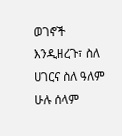ወገኖች እንዲዘረጉ፣ ስለ ሀገርና ስለ ዓለም ሁሉ ሰላም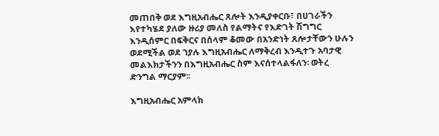መጠበቅ ወደ እግዚአብሔር ጸሎት እንዲያቀርቡ፣ በሀገራችን እየተካሄደ ያለው ዙሪያ መለስ የልማትና የእድገት ሽግግር እንዲሰምር በፍቅርና በሰላም ቆመው በአንድነት ጸሎታቸውን ሁሉን ወደሚችል ወደ ኀያሉ እግዚአብሔር ለማቅረብ እንዲተጉ አባታዊ መልእክታችንን በእግዚአብሔር ስም እናሰተላልፋለን፡ ወትረ ድንግል ማርያም፡፡

እግዚአብሔር አምላክ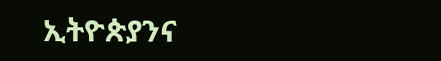ኢትዮጵያንና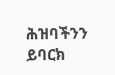ሕዝባችንን ይባርክ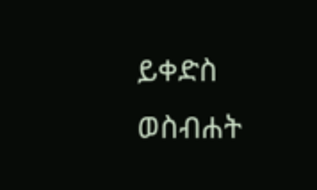ይቀድስ ወስብሐት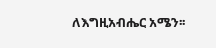ለእግዚአብሔር አሜን፡፡